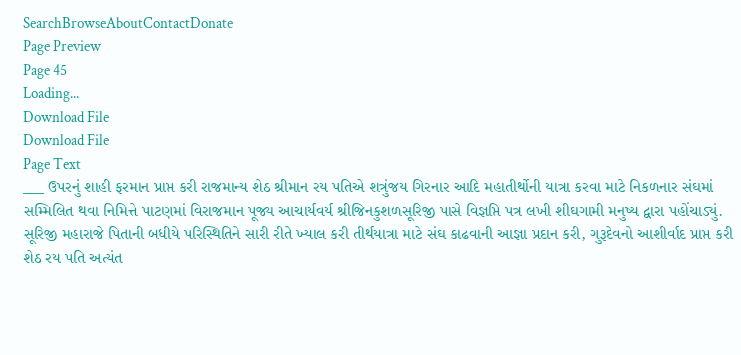SearchBrowseAboutContactDonate
Page Preview
Page 45
Loading...
Download File
Download File
Page Text
___ ઉપરનું શાહી ફરમાન પ્રાપ્ત કરી રાજમાન્ય શેઠ શ્રીમાન રય પતિએ શત્રુંજય ગિરનાર આદિ મહાતીર્થોની યાત્રા કરવા માટે નિકળનાર સંઘમાં સમ્મિલિત થવા નિમિત્તે પાટણમાં વિરાજમાન પૂજ્ય આચાર્યવર્ય શ્રીજિનકુશળસૂરિજી પાસે વિજ્ઞપ્તિ પત્ર લખી શીઘગામી મનુષ્ય દ્વારા પહોંચાડ્યું. સૂરિજી મહારાજે પિતાની બધીયે પરિસ્થિતિને સારી રીતે ખ્યાલ કરી તીર્થયાત્રા માટે સંઘ કાઢવાની આજ્ઞા પ્રદાન કરી, ગુરૂદેવનો આશીર્વાદ પ્રાપ્ત કરી શેઠ રય પતિ અત્યંત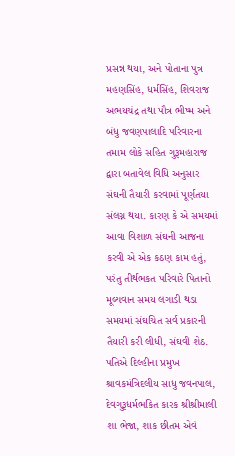પ્રસન્ન થયા, અને પોતાના પુત્ર મહણસિંહ, ધર્મસિંહ, શિવરાજ અભયચંદ્ર તથા પૌત્ર ભીષ્મ અને બંધુ જવણપાલાદિ પરિવારના તમામ લોકે સહિત ગુરૂમહારાજ દ્વારા બતાવેલ વિધિ અનુસાર સંઘની તૈયારી કરવામાં પૂર્ણતયા સંલગ્ન થયા. કારણ કે એ સમયમાં આવા વિશાળ સંઘની આજના કરવી એ એક કઠણ કામ હતું, પરંતુ તીર્થભકત પરિવારે પિતાનો મૂલ્યવાન સમય લગાડી થડા સમયમાં સંઘચિત સર્વ પ્રકારની તૈયારી કરી લીધી, સંઘવી શેઠ. પતિએ દિલ્હીના પ્રમુખ શ્રાવકમંત્રિદલીય સાધુ જવનપાલ, દેવગુરૂધર્મભકિત કારક શ્રીશ્રીમાલી શા ભેજા, શાક છીતમ એવં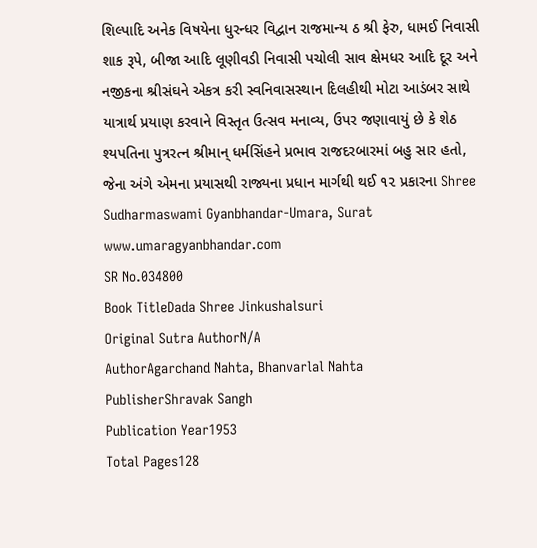શિલ્પાદિ અનેક વિષયેના ધુરન્ધર વિદ્વાન રાજમાન્ય ઠ શ્રી ફેરુ, ધામઈ નિવાસી શાક રૂપે, બીજા આદિ લૂણીવડી નિવાસી પચોલી સાવ ક્ષેમધર આદિ દૂર અને નજીકના શ્રીસંઘને એકત્ર કરી સ્વનિવાસસ્થાન દિલહીથી મોટા આડંબર સાથે યાત્રાર્થ પ્રયાણ કરવાને વિસ્તૃત ઉત્સવ મનાવ્ય, ઉપર જણાવાયું છે કે શેઠ શ્યપતિના પુત્રરત્ન શ્રીમાન્ ધર્મસિંહને પ્રભાવ રાજદરબારમાં બહુ સાર હતો, જેના અંગે એમના પ્રયાસથી રાજ્યના પ્રધાન માર્ગથી થઈ ૧૨ પ્રકારના Shree Sudharmaswami Gyanbhandar-Umara, Surat www.umaragyanbhandar.com
SR No.034800
Book TitleDada Shree Jinkushalsuri
Original Sutra AuthorN/A
AuthorAgarchand Nahta, Bhanvarlal Nahta
PublisherShravak Sangh
Publication Year1953
Total Pages128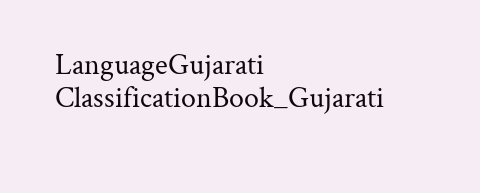LanguageGujarati
ClassificationBook_Gujarati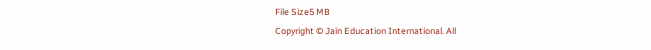File Size5 MB
Copyright © Jain Education International. All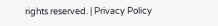rights reserved. | Privacy Policy